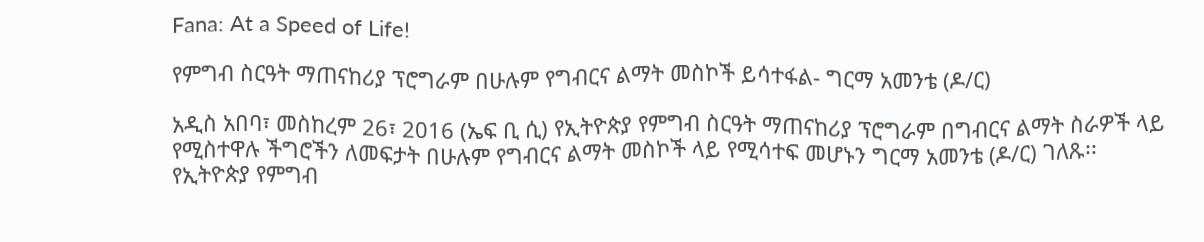Fana: At a Speed of Life!

የምግብ ስርዓት ማጠናከሪያ ፕሮግራም በሁሉም የግብርና ልማት መስኮች ይሳተፋል- ግርማ አመንቴ (ዶ/ር)

አዲስ አበባ፣ መስከረም 26፣ 2016 (ኤፍ ቢ ሲ) የኢትዮጵያ የምግብ ስርዓት ማጠናከሪያ ፕሮግራም በግብርና ልማት ስራዎች ላይ የሚስተዋሉ ችግሮችን ለመፍታት በሁሉም የግብርና ልማት መስኮች ላይ የሚሳተፍ መሆኑን ግርማ አመንቴ (ዶ/ር) ገለጹ፡፡ የኢትዮጵያ የምግብ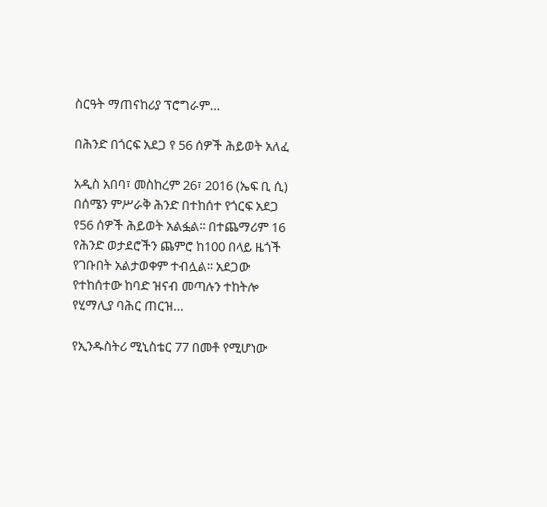ስርዓት ማጠናከሪያ ፕሮግራም…

በሕንድ በጎርፍ አደጋ የ 56 ሰዎች ሕይወት አለፈ

አዲስ አበባ፣ መስከረም 26፣ 2016 (ኤፍ ቢ ሲ) በሰሜን ምሥራቅ ሕንድ በተከሰተ የጎርፍ አደጋ የ56 ሰዎች ሕይወት አልፏል፡፡ በተጨማሪም 16 የሕንድ ወታደሮችን ጨምሮ ከ100 በላይ ዜጎች የገቡበት አልታወቀም ተብሏል፡፡ አደጋው የተከሰተው ከባድ ዝናብ መጣሉን ተከትሎ የሂማሊያ ባሕር ጠርዝ…

የኢንዱስትሪ ሚኒስቴር 77 በመቶ የሚሆነው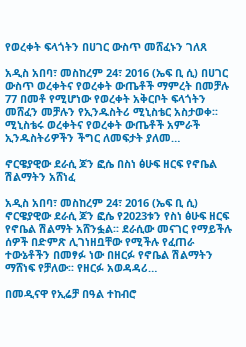የወረቀት ፍላጎትን በሀገር ውስጥ መሸፈኑን ገለጸ

አዲስ አበባ፣ መስከረም 24፣ 2016 (ኤፍ ቢ ሲ) በሀገር ውስጥ ወረቀትና የወረቀት ውጤቶች ማምረት በመቻሉ 77 በመቶ የሚሆነው የወረቀት አቅርቦት ፍላጎትን መሸፈን መቻሉን የኢንዱስትሪ ሚኒስቴር አስታወቀ፡፡ ሚኒስቴሩ ወረቀትና የወረቀት ውጤቶች አምራች ኢንዱስትሪዎችን ችግር ለመፍታት ያለመ…

ኖርዌያዊው ደራሲ ጆን ፎሴ በስነ ፅሁፍ ዘርፍ የኖቤል ሽልማትን አሸነፈ

አዲስ አበባ፣ መስከረም 24፣ 2016 (ኤፍ ቢ ሲ) ኖርዌያዊው ደራሲ ጆን ፎሴ የ2023ቱን የስነ ፅሁፍ ዘርፍ የኖቤል ሽልማት አሸንፏል፡፡ ደራሲው መናገር የማይችሉ ሰዎች በድምጽ ሊገነዘቧቸው የሚችሉ የፈጠራ ተውኔቶችን በመፃፉ ነው በዘርፉ የኖቤል ሽልማትን ማሸነፍ የቻለው፡፡ የዘርፉ አወዳዳሪ…

በመዲናዋ የኢሬቻ በዓል ተከብሮ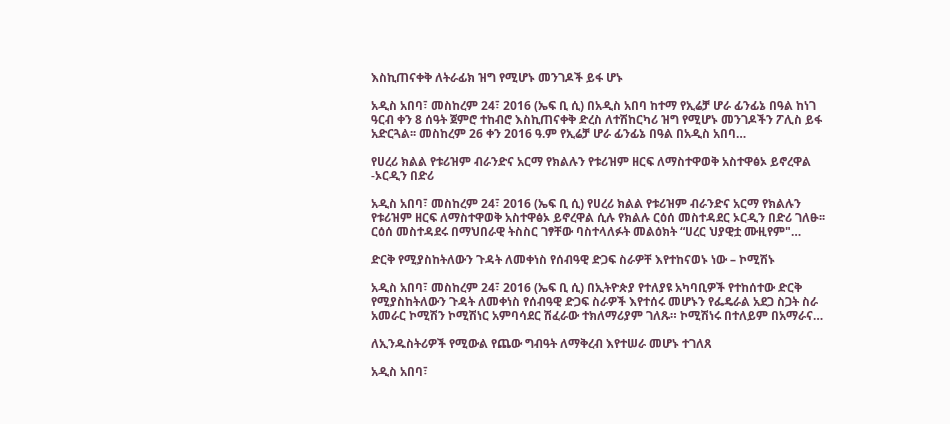እስኪጠናቀቅ ለትራፊክ ዝግ የሚሆኑ መንገዶች ይፋ ሆኑ

አዲስ አበባ፣ መስከረም 24፣ 2016 (ኤፍ ቢ ሲ) በአዲስ አበባ ከተማ የኢሬቻ ሆራ ፊንፊኔ በዓል ከነገ ዓርብ ቀን 8 ሰዓት ጀምሮ ተከብሮ እስኪጠናቀቅ ድረስ ለተሽከርካሪ ዝግ የሚሆኑ መንገዶችን ፖሊስ ይፋ አድርጓል፡፡ መስከረም 26 ቀን 2016 ዓ.ም የኢሬቻ ሆራ ፊንፊኔ በዓል በአዲስ አበባ…

የሀረሪ ክልል የቱሪዝም ብራንድና አርማ የክልሉን የቱሪዝም ዘርፍ ለማስተዋወቅ አስተዋፅኦ ይኖረዋል -ኦርዲን በድሪ

አዲስ አበባ፣ መስከረም 24፣ 2016 (ኤፍ ቢ ሲ) የሀረሪ ክልል የቱሪዝም ብራንድና አርማ የክልሉን የቱሪዝም ዘርፍ ለማስተዋወቅ አስተዋፅኦ ይኖረዋል ሲሉ የክልሉ ርዕሰ መስተዳደር ኦርዲን በድሪ ገለፁ፡፡ ርዕሰ መስተዳደሩ በማህበራዊ ትስስር ገፃቸው ባስተላለፉት መልዕክት “ሀረር ህያዊቷ ሙዚየም"…

ድርቅ የሚያስከትለውን ጉዳት ለመቀነስ የሰብዓዊ ድጋፍ ስራዎቸ እየተከናወኑ ነው – ኮሚሽኑ

አዲስ አበባ፣ መስከረም 24፣ 2016 (ኤፍ ቢ ሲ) በኢትዮጵያ የተለያዩ አካባቢዎች የተከሰተው ድርቅ የሚያስከትለውን ጉዳት ለመቀነስ የሰብዓዊ ድጋፍ ስራዎች እየተሰሩ መሆኑን የፌዴራል አደጋ ስጋት ስራ አመራር ኮሚሽን ኮሚሽነር አምባሳደር ሽፈራው ተክለማሪያም ገለጹ። ኮሚሽነሩ በተለይም በአማራና…

ለኢንዱስትሪዎች የሚውል የጨው ግብዓት ለማቅረብ እየተሠራ መሆኑ ተገለጸ

አዲስ አበባ፣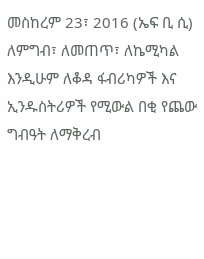መስከረም 23፣ 2016 (ኤፍ ቢ ሲ) ለምግብ፣ ለመጠጥ፣ ለኬሚካል እንዲሁም ለቆዳ ፋብሪካዎች እና ኢንዱስትሪዎች የሚውል በቂ የጨው ግብዓት ለማቅረብ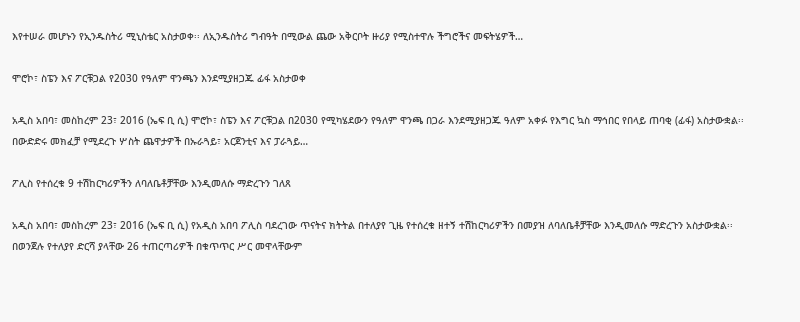እየተሠራ መሆኑን የኢንዱስትሪ ሚኒስቴር አስታወቀ፡፡ ለኢንዱስትሪ ግብዓት በሚውል ጨው አቅርቦት ዙሪያ የሚስተዋሉ ችግሮችና መፍትሄዎች…

ሞሮኮ፣ ስፔን እና ፖርቹጋል የ2030 የዓለም ዋንጫን እንደሚያዘጋጁ ፊፋ አስታወቀ

አዲስ አበባ፣ መስከረም 23፣ 2016 (ኤፍ ቢ ሲ) ሞሮኮ፣ ስፔን እና ፖርቹጋል በ2030 የሚካሄደውን የዓለም ዋንጫ በጋራ እንደሚያዘጋጁ ዓለም አቀፉ የእግር ኳስ ማኅበር የበላይ ጠባቂ (ፊፋ) አስታውቋል፡፡ በውድድሩ መክፈቻ የሚደረጉ ሦስት ጨዋታዎች በኡራጓይ፣ አርጀንቲና እና ፓራጓይ…

ፖሊስ የተሰረቁ 9 ተሽከርካሪዎችን ለባለቤቶቻቸው እንዲመለሱ ማድረጉን ገለጸ

አዲስ አበባ፣ መስከረም 23፣ 2016 (ኤፍ ቢ ሲ) የአዲስ አበባ ፖሊስ ባደረገው ጥናትና ክትትል በተለያየ ጊዜ የተሰረቁ ዘተኝ ተሽከርካሪዎችን በመያዝ ለባለቤቶቻቸው እንዲመለሱ ማድረጉን አስታውቋል፡፡ በወንጀሉ የተለያየ ድርሻ ያላቸው 26 ተጠርጣሪዎች በቁጥጥር ሥር መዋላቸውም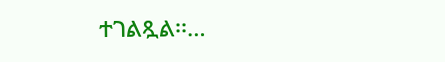ተገልጿል፡፡…